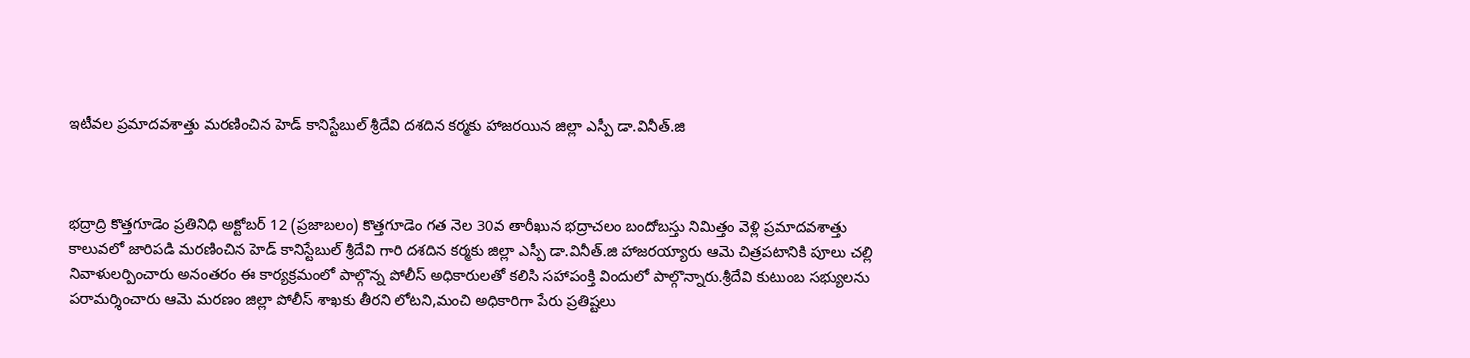ఇటీవల ప్రమాదవశాత్తు మరణించిన హెడ్ కానిస్టేబుల్ శ్రీదేవి దశదిన కర్మకు హాజరయిన జిల్లా ఎస్పీ డా.వినీత్.జి



భద్రాద్రి కొత్తగూడెం ప్రతినిధి అక్టోబర్ 12 (ప్రజాబలం) కొత్తగూడెం గత నెల 30వ తారీఖున భద్రాచలం బందోబస్తు నిమిత్తం వెళ్లి ప్రమాదవశాత్తు కాలువలో జారిపడి మరణించిన హెడ్ కానిస్టేబుల్ శ్రీదేవి గారి దశదిన కర్మకు జిల్లా ఎస్పీ డా.వినీత్.జి హాజరయ్యారు ఆమె చిత్రపటానికి పూలు చల్లి నివాళులర్పించారు అనంతరం ఈ కార్యక్రమంలో పాల్గొన్న పోలీస్ అధికారులతో కలిసి సహాపంక్తి విందులో పాల్గొన్నారు.శ్రీదేవి కుటుంబ సభ్యులను పరామర్శించారు ఆమె మరణం జిల్లా పోలీస్ శాఖకు తీరని లోటని,మంచి అధికారిగా పేరు ప్రతిష్టలు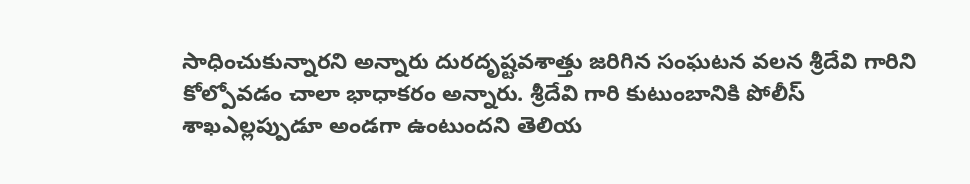సాధించుకున్నారని అన్నారు దురదృష్టవశాత్తు జరిగిన సంఘటన వలన శ్రీదేవి గారిని కోల్పోవడం చాలా భాధాకరం అన్నారు. శ్రీదేవి గారి కుటుంబానికి పోలీస్ శాఖఎల్లప్పుడూ అండగా ఉంటుందని తెలియ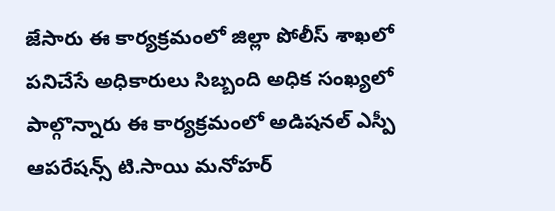జేసారు ఈ కార్యక్రమంలో జిల్లా పోలీస్ శాఖలో పనిచేసే అధికారులు సిబ్బంది అధిక సంఖ్యలో పాల్గొన్నారు ఈ కార్యక్రమంలో అడిషనల్ ఎస్పీ ఆపరేషన్స్ టి.సాయి మనోహర్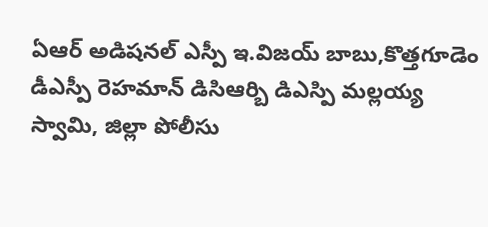ఏఆర్ అడిషనల్ ఎస్పీ ఇ.విజయ్ బాబు,కొత్తగూడెం డీఎస్పీ రెహమాన్ డిసిఆర్బి డిఎస్పి మల్లయ్య స్వామి, జిల్లా పోలీసు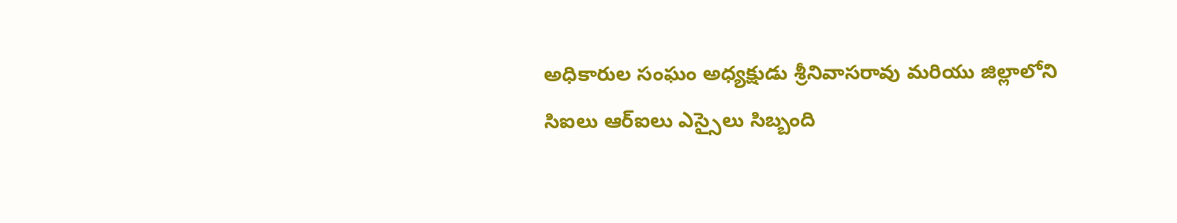అధికారుల సంఘం అధ్యక్షుడు శ్రీనివాసరావు మరియు జిల్లాలోని సిఐలు ఆర్ఐలు ఎస్సైలు సిబ్బంది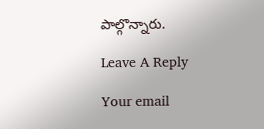పాల్గొన్నారు.

Leave A Reply

Your email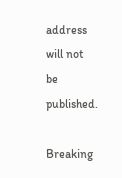address will not be published.

Breaking